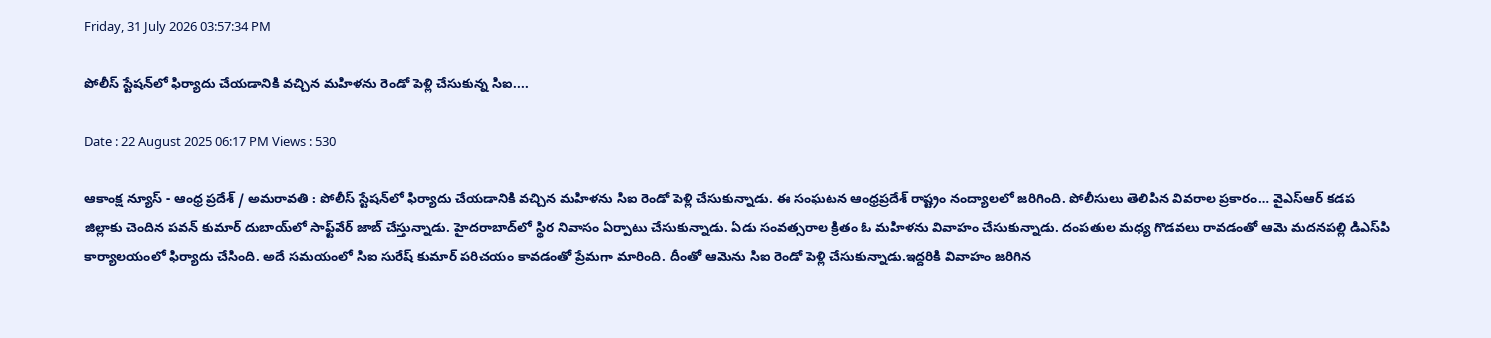Friday, 31 July 2026 03:57:34 PM

పోలీస్ స్టేషన్‌లో ఫిర్యాదు చేయడానికి వచ్చిన మహిళను రెండో పెళ్లి చేసుకున్న సిఐ....

Date : 22 August 2025 06:17 PM Views : 530

ఆకాంక్ష న్యూస్ - ఆంధ్ర ప్రదేశ్ / అమరావతి : పోలీస్ స్టేషన్‌లో ఫిర్యాదు చేయడానికి వచ్చిన మహిళను సిఐ రెండో పెళ్లి చేసుకున్నాడు. ఈ సంఘటన ఆంధ్రప్రదేశ్ రాష్ట్రం నంద్యాలలో జరిగింది. పోలీసులు తెలిపిన వివరాల ప్రకారం… వైఎస్‌ఆర్ కడప జిల్లాకు చెందిన పవన్ కుమార్ దుబాయ్‌లో సాఫ్ట్‌వేర్ జాబ్ చేస్తున్నాడు. హైదరాబాద్‌లో స్థిర నివాసం ఏర్పాటు చేసుకున్నాడు. ఏడు సంవత్సరాల క్రితం ఓ మహిళను వివాహం చేసుకున్నాడు. దంపతుల మధ్య గొడవలు రావడంతో ఆమె మదనపల్లి డిఎస్‌పి కార్యాలయంలో ఫిర్యాదు చేసింది. అదే సమయంలో సిఐ సురేష్ కుమార్ పరిచయం కావడంతో ప్రేమగా మారింది. దీంతో ఆమెను సిఐ రెండో పెళ్లి చేసుకున్నాడు.ఇద్దరికి వివాహం జరిగిన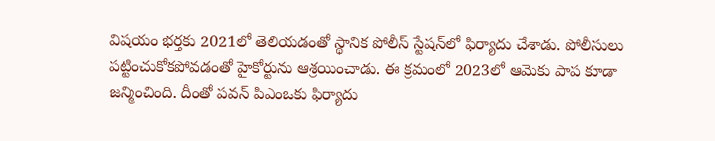విషయం భర్తకు 2021లో తెలియడంతో స్థానిక పోలీస్ స్టేషన్‌లో ఫిర్యాదు చేశాడు. పోలీసులు పట్టించుకోకపోవడంతో హైకోర్టును ఆశ్రయించాడు. ఈ క్రమంలో 2023లో ఆమెకు పాప కూడా జన్మించింది. దీంతో పవన్ పిఎంఒకు ఫిర్యాదు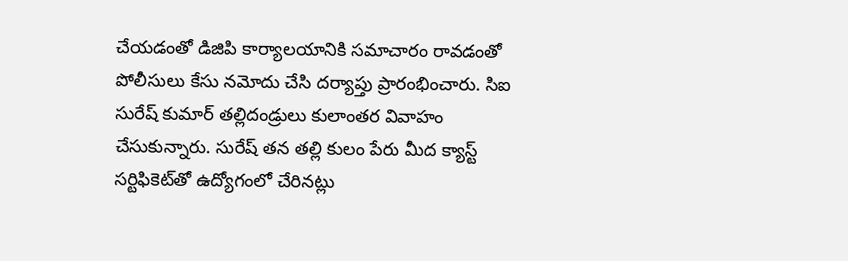చేయడంతో డిజిపి కార్యాలయానికి సమాచారం రావడంతో పోలీసులు కేసు నమోదు చేసి దర్యాప్తు ప్రారంభించారు. సిఐ సురేష్ కుమార్ తల్లిదండ్రులు కులాంతర వివాహం చేసుకున్నారు. సురేష్ తన తల్లి కులం పేరు మీద క్యాస్ట్ సర్టిఫికెట్‌తో ఉద్యోగంలో చేరినట్లు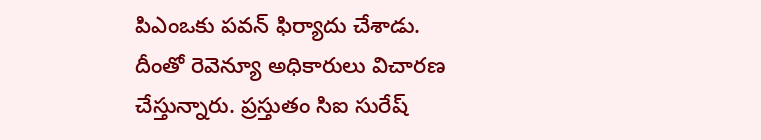పిఎంఒకు పవన్ ఫిర్యాదు చేశాడు. దీంతో రెవెన్యూ అధికారులు విచారణ చేస్తున్నారు. ప్రస్తుతం సిఐ సురేష్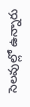సెలవుల్లో ఉన్నారు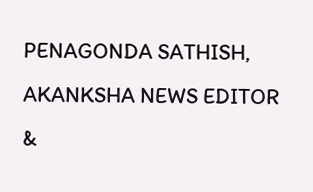PENAGONDA SATHISH, AKANKSHA NEWS EDITOR &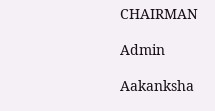CHAIRMAN

Admin

Aakanksha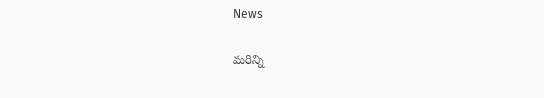News

మరిన్ని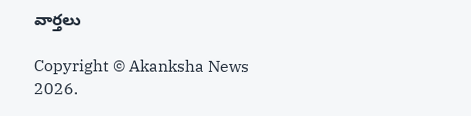వార్తలు

Copyright © Akanksha News 2026.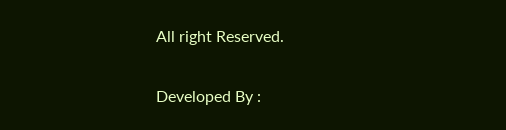All right Reserved.

Developed By :